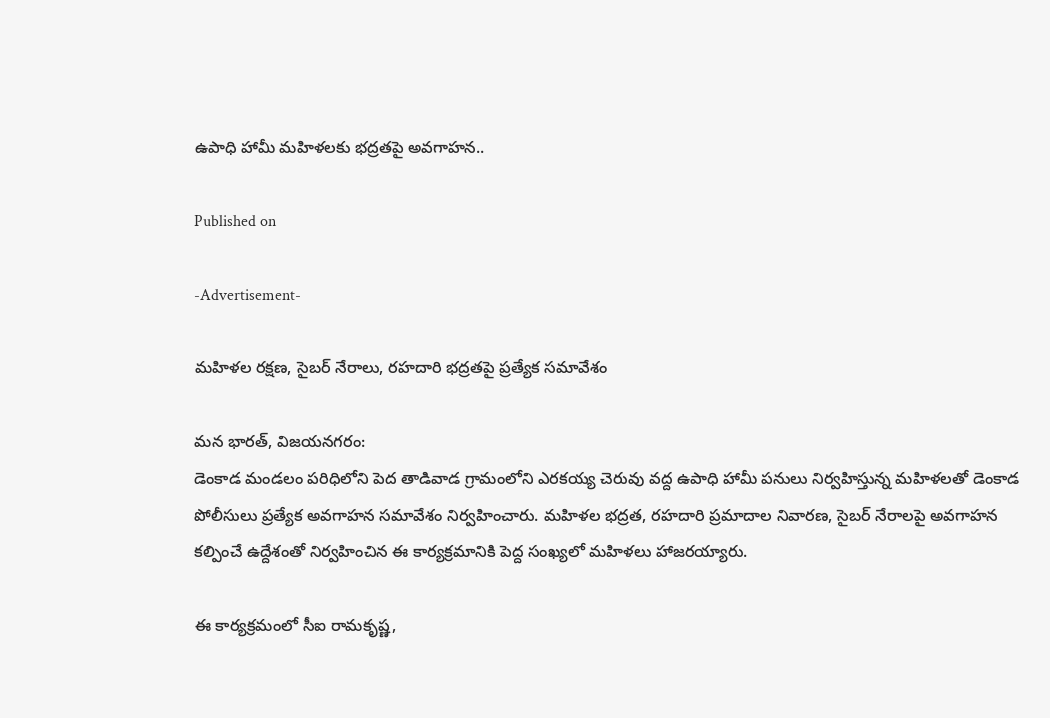ఉపాధి హామీ మహిళలకు భద్రతపై అవగాహన..

Published on

-Advertisement-

మహిళల రక్షణ, సైబర్ నేరాలు, రహదారి భద్రతపై ప్రత్యేక సమావేశం

మన భారత్, విజయనగరం:
డెంకాడ మండలం పరిధిలోని పెద తాడివాడ గ్రామంలోని ఎరకయ్య చెరువు వద్ద ఉపాధి హామీ పనులు నిర్వహిస్తున్న మహిళలతో డెంకాడ పోలీసులు ప్రత్యేక అవగాహన సమావేశం నిర్వహించారు. మహిళల భద్రత, రహదారి ప్రమాదాల నివారణ, సైబర్ నేరాలపై అవగాహన కల్పించే ఉద్దేశంతో నిర్వహించిన ఈ కార్యక్రమానికి పెద్ద సంఖ్యలో మహిళలు హాజరయ్యారు.

ఈ కార్యక్రమంలో సీఐ రామకృష్ణ,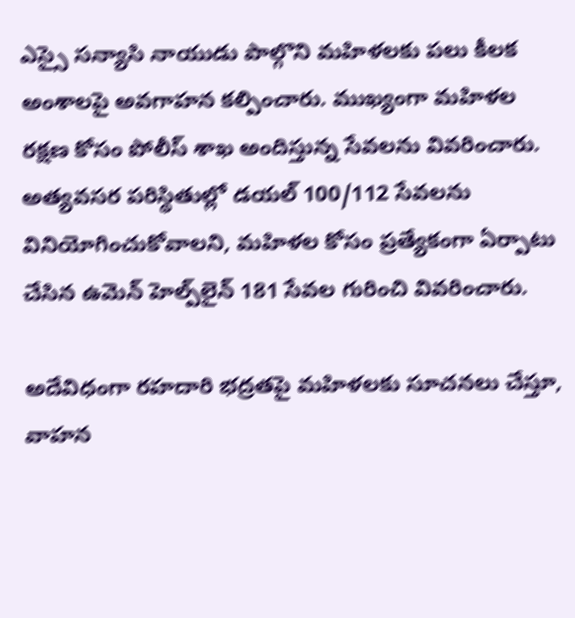ఎస్సై సన్యాసి నాయుడు పాల్గొని మహిళలకు పలు కీలక అంశాలపై అవగాహన కల్పించారు. ముఖ్యంగా మహిళల రక్షణ కోసం పోలీస్ శాఖ అందిస్తున్న సేవలను వివరించారు. అత్యవసర పరిస్థితుల్లో డయల్ 100/112 సేవలను వినియోగించుకోవాలని, మహిళల కోసం ప్రత్యేకంగా ఏర్పాటు చేసిన ఉమెన్ హెల్ప్‌లైన్ 181 సేవల గురించి వివరించారు.

అదేవిధంగా రహదారి భద్రతపై మహిళలకు సూచనలు చేస్తూ, వాహన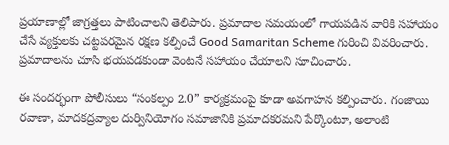ప్రయాణాల్లో జాగ్రత్తలు పాటించాలని తెలిపారు. ప్రమాదాల సమయంలో గాయపడిన వారికి సహాయం చేసే వ్యక్తులకు చట్టపరమైన రక్షణ కల్పించే Good Samaritan Scheme గురించి వివరించారు. ప్రమాదాలను చూసి భయపడకుండా వెంటనే సహాయం చేయాలని సూచించారు.

ఈ సందర్భంగా పోలీసులు “సంకల్పం 2.0” కార్యక్రమంపై కూడా అవగాహన కల్పించారు. గంజాయి రవాణా, మాదకద్రవ్యాల దుర్వినియోగం సమాజానికి ప్రమాదకరమని పేర్కొంటూ, అలాంటి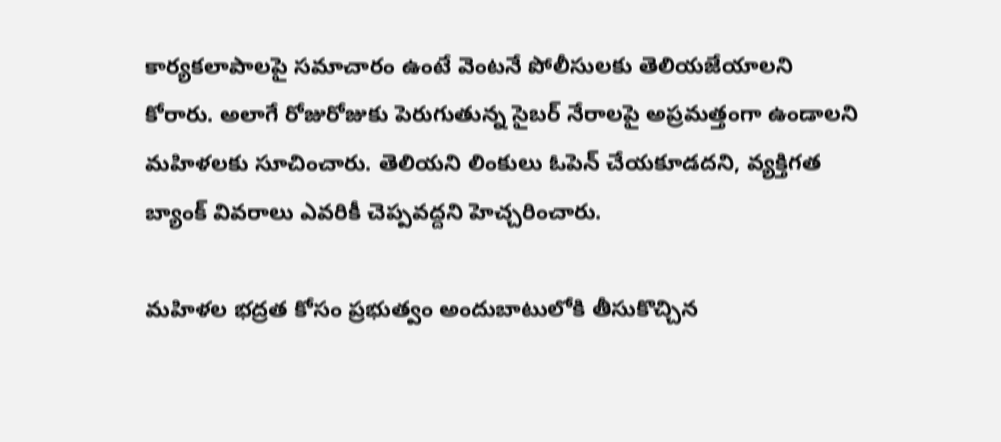కార్యకలాపాలపై సమాచారం ఉంటే వెంటనే పోలీసులకు తెలియజేయాలని కోరారు. అలాగే రోజురోజుకు పెరుగుతున్న సైబర్ నేరాలపై అప్రమత్తంగా ఉండాలని మహిళలకు సూచించారు. తెలియని లింకులు ఓపెన్ చేయకూడదని, వ్యక్తిగత బ్యాంక్ వివరాలు ఎవరికీ చెప్పవద్దని హెచ్చరించారు.

మహిళల భద్రత కోసం ప్రభుత్వం అందుబాటులోకి తీసుకొచ్చిన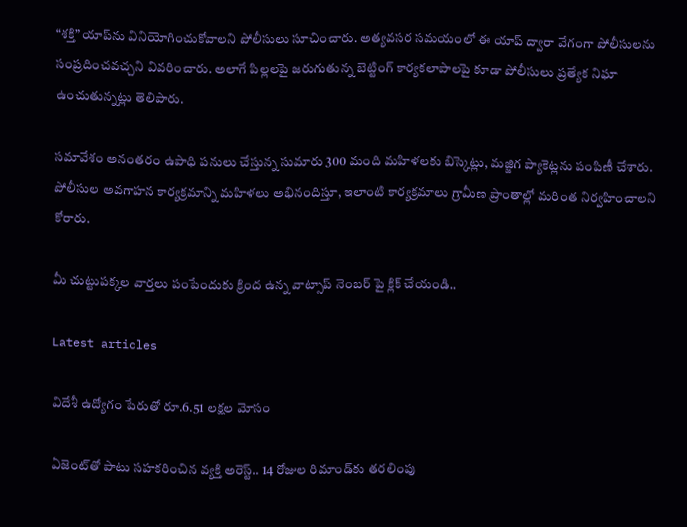“శక్తి” యాప్‌ను వినియోగించుకోవాలని పోలీసులు సూచించారు. అత్యవసర సమయంలో ఈ యాప్ ద్వారా వేగంగా పోలీసులను సంప్రదించవచ్చని వివరించారు. అలాగే పిల్లలపై జరుగుతున్న బెట్టింగ్ కార్యకలాపాలపై కూడా పోలీసులు ప్రత్యేక నిఘా ఉంచుతున్నట్లు తెలిపారు.

సమావేశం అనంతరం ఉపాధి పనులు చేస్తున్న సుమారు 300 మంది మహిళలకు బిస్కెట్లు, మజ్జిగ ప్యాకెట్లను పంపిణీ చేశారు. పోలీసుల అవగాహన కార్యక్రమాన్ని మహిళలు అభినందిస్తూ, ఇలాంటి కార్యక్రమాలు గ్రామీణ ప్రాంతాల్లో మరింత నిర్వహించాలని కోరారు.

మీ చుట్టుపక్కల వార్తలు పంపేందుకు క్రింద ఉన్న వాట్సాప్ నెంబర్ పై క్లిక్ చేయండి..

Latest articles

విదేశీ ఉద్యోగం పేరుతో రూ.6.51 లక్షల మోసం

ఏజెంట్‌తో పాటు సహకరించిన వ్యక్తి అరెస్ట్.. 14 రోజుల రిమాండ్‌కు తరలింపు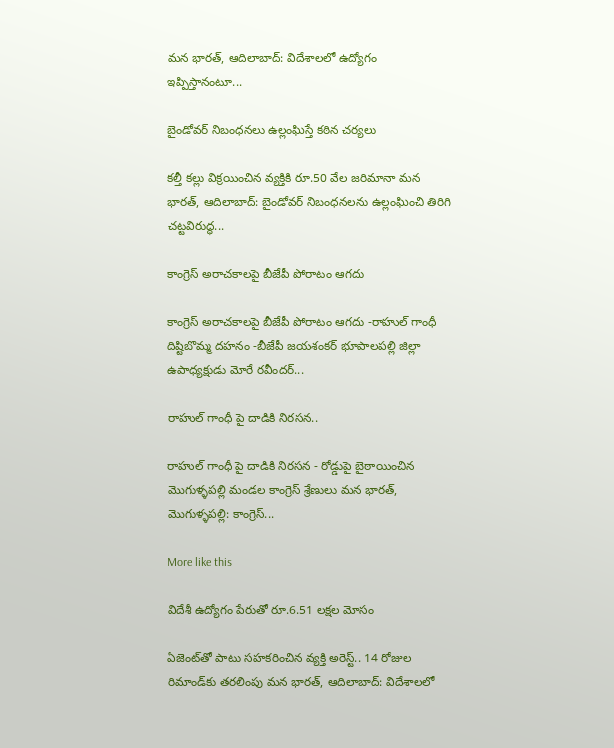మన భారత్, ఆదిలాబాద్: విదేశాలలో ఉద్యోగం ఇప్పిస్తానంటూ...

బైండోవర్ నిబంధనలు ఉల్లంఘిస్తే కఠిన చర్యలు

కల్తీ కల్లు విక్రయించిన వ్యక్తికి రూ.50 వేల జరిమానా మన భారత్, ఆదిలాబాద్: బైండోవర్ నిబంధనలను ఉల్లంఘించి తిరిగి చట్టవిరుద్ధ...

కాంగ్రెస్ అరాచకాలపై బీజేపీ పోరాటం ఆగదు

కాంగ్రెస్ అరాచకాలపై బీజేపీ పోరాటం ఆగదు -రాహుల్ గాంధీ దిష్టిబొమ్మ దహనం -బీజేపీ జయశంకర్ భూపాలపల్లి జిల్లా ఉపాధ్యక్షుడు మోరే రవీందర్...

రాహుల్ గాంధీ పై దాడికి నిరసన..

రాహుల్ గాంధీ పై దాడికి నిరసన - రోడ్డుపై బైఠాయించిన మొగుళ్ళపల్లి మండల కాంగ్రెస్ శ్రేణులు మన భారత్, మొగుళ్ళపల్లి: కాంగ్రెస్...

More like this

విదేశీ ఉద్యోగం పేరుతో రూ.6.51 లక్షల మోసం

ఏజెంట్‌తో పాటు సహకరించిన వ్యక్తి అరెస్ట్.. 14 రోజుల రిమాండ్‌కు తరలింపు మన భారత్, ఆదిలాబాద్: విదేశాలలో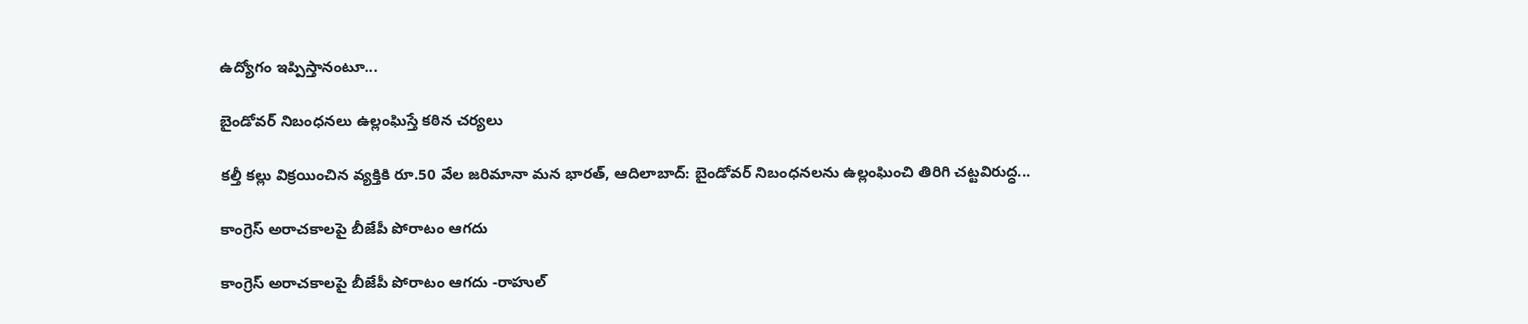ఉద్యోగం ఇప్పిస్తానంటూ...

బైండోవర్ నిబంధనలు ఉల్లంఘిస్తే కఠిన చర్యలు

కల్తీ కల్లు విక్రయించిన వ్యక్తికి రూ.50 వేల జరిమానా మన భారత్, ఆదిలాబాద్: బైండోవర్ నిబంధనలను ఉల్లంఘించి తిరిగి చట్టవిరుద్ధ...

కాంగ్రెస్ అరాచకాలపై బీజేపీ పోరాటం ఆగదు

కాంగ్రెస్ అరాచకాలపై బీజేపీ పోరాటం ఆగదు -రాహుల్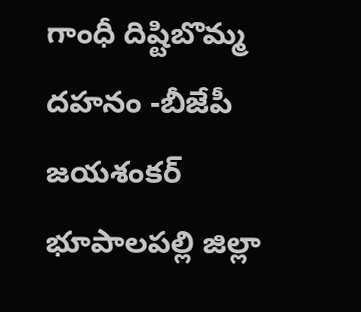గాంధీ దిష్టిబొమ్మ దహనం -బీజేపీ జయశంకర్ భూపాలపల్లి జిల్లా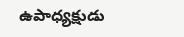ఉపాధ్యక్షుడు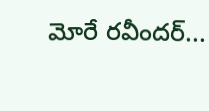మోరే రవీందర్...